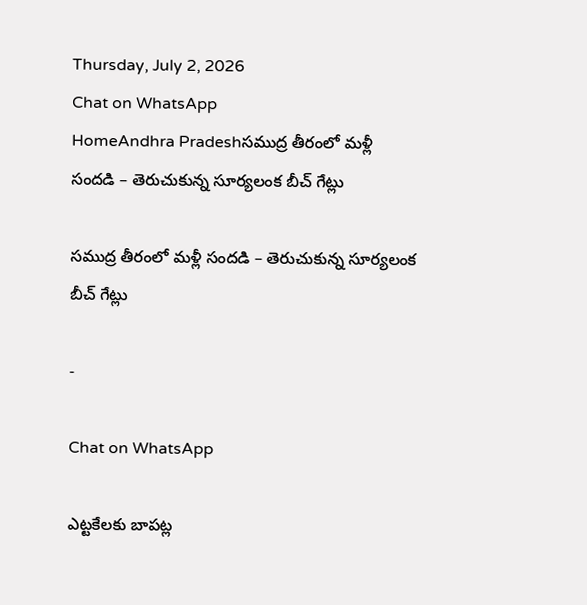Thursday, July 2, 2026
Chat on WhatsApp
HomeAndhra Pradeshసముద్ర తీరంలో మళ్లీ సందడి – తెరుచుకున్న సూర్యలంక బీచ్‌ గేట్లు

సముద్ర తీరంలో మళ్లీ సందడి – తెరుచుకున్న సూర్యలంక బీచ్‌ గేట్లు

-

Chat on WhatsApp

ఎట్టకేలకు బాపట్ల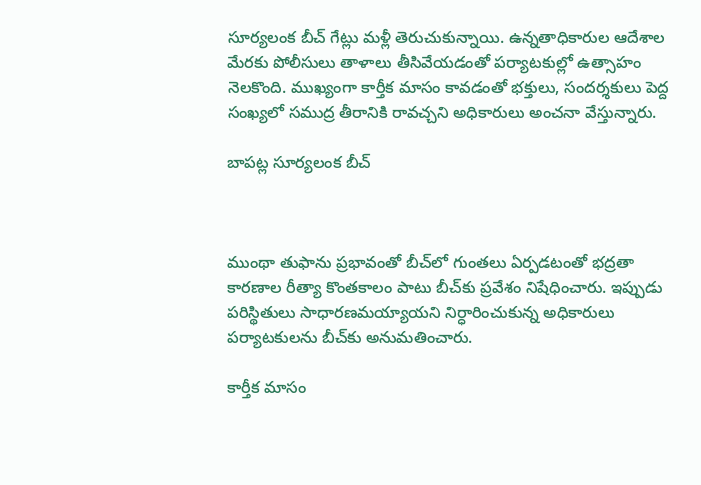సూర్యలంక బీచ్‌ గేట్లు మళ్లీ తెరుచుకున్నాయి. ఉన్నతాధికారుల ఆదేశాల మేరకు పోలీసులు తాళాలు తీసివేయడంతో పర్యాటకుల్లో ఉత్సాహం నెలకొంది. ముఖ్యంగా కార్తీక మాసం కావడంతో భక్తులు, సందర్శకులు పెద్ద సంఖ్యలో సముద్ర తీరానికి రావచ్చని అధికారులు అంచనా వేస్తున్నారు.

బాపట్ల సూర్యలంక బీచ్‌



ముంథా తుఫాను ప్రభావంతో బీచ్‌లో గుంతలు ఏర్పడటంతో భద్రతా కారణాల రీత్యా కొంతకాలం పాటు బీచ్‌కు ప్రవేశం నిషేధించారు. ఇప్పుడు పరిస్థితులు సాధారణమయ్యాయని నిర్ధారించుకున్న అధికారులు పర్యాటకులను బీచ్‌కు అనుమతించారు.

కార్తీక మాసం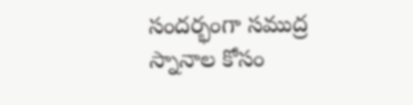సందర్భంగా సముద్ర స్నానాల కోసం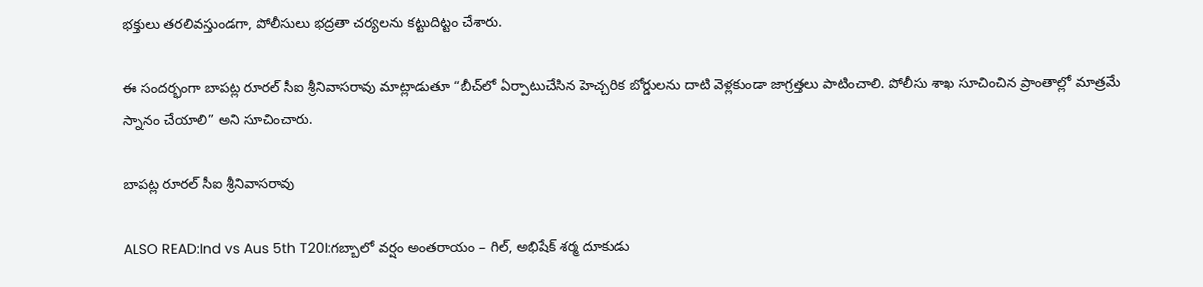భక్తులు తరలివస్తుండగా, పోలీసులు భద్రతా చర్యలను కట్టుదిట్టం చేశారు.

ఈ సందర్భంగా బాపట్ల రూరల్‌ సీఐ శ్రీనివాసరావు మాట్లాడుతూ “బీచ్‌లో ఏర్పాటుచేసిన హెచ్చరిక బోర్డులను దాటి వెళ్లకుండా జాగ్రత్తలు పాటించాలి. పోలీసు శాఖ సూచించిన ప్రాంతాల్లో మాత్రమే స్నానం చేయాలి” అని సూచించారు.

బాపట్ల రూరల్‌ సీఐ శ్రీనివాసరావు

ALSO READ:Ind vs Aus 5th T20I:గబ్బాలో వర్షం అంతరాయం – గిల్, అభిషేక్‌ శర్మ దూకుడు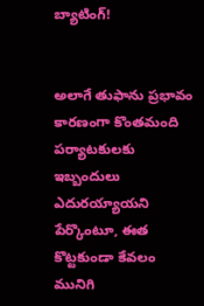బ్యాటింగ్‌!


అలాగే తుఫాను ప్రభావం కారణంగా కొంతమంది పర్యాటకులకు ఇబ్బందులు ఎదురయ్యాయని పేర్కొంటూ, ఈత కొట్టకుండా కేవలం మునిగి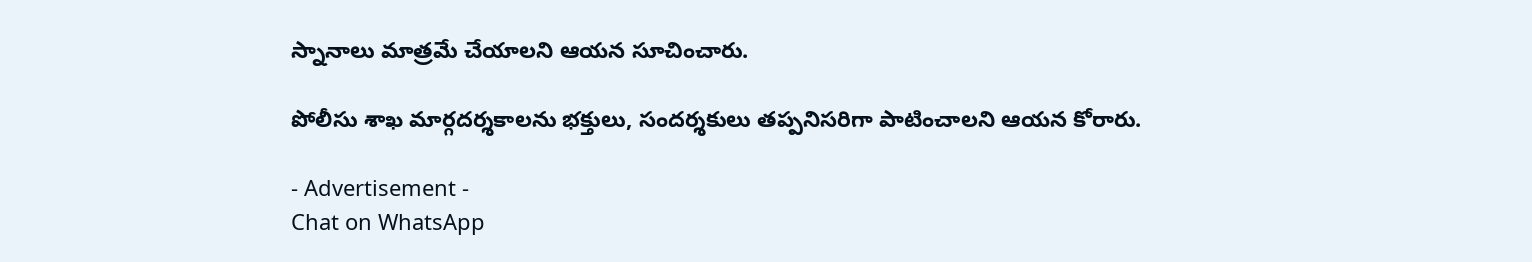స్నానాలు మాత్రమే చేయాలని ఆయన సూచించారు.

పోలీసు శాఖ మార్గదర్శకాలను భక్తులు, సందర్శకులు తప్పనిసరిగా పాటించాలని ఆయన కోరారు.

- Advertisement -
Chat on WhatsApp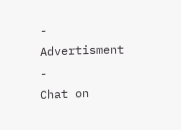- Advertisment -
Chat on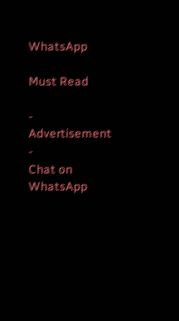WhatsApp

Must Read

- Advertisement -
Chat on WhatsApp